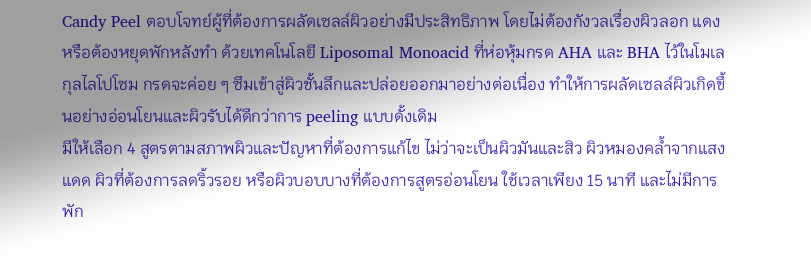Candy Peel ตอบโจทย์ผู้ที่ต้องการผลัดเซลล์ผิวอย่างมีประสิทธิภาพ โดยไม่ต้องกังวลเรื่องผิวลอก แดง หรือต้องหยุดพักหลังทำ ด้วยเทคโนโลยี Liposomal Monoacid ที่ห่อหุ้มกรด AHA และ BHA ไว้ในโมเลกุลไลโปโซม กรดจะค่อย ๆ ซึมเข้าสู่ผิวชั้นลึกและปล่อยออกมาอย่างต่อเนื่อง ทำให้การผลัดเซลล์ผิวเกิดขึ้นอย่างอ่อนโยนและผิวรับได้ดีกว่าการ peeling แบบดั้งเดิม
มีให้เลือก 4 สูตรตามสภาพผิวและปัญหาที่ต้องการแก้ไข ไม่ว่าจะเป็นผิวมันและสิว ผิวหมองคล้ำจากแสงแดด ผิวที่ต้องการลดริ้วรอย หรือผิวบอบบางที่ต้องการสูตรอ่อนโยน ใช้เวลาเพียง 15 นาที และไม่มีการพัก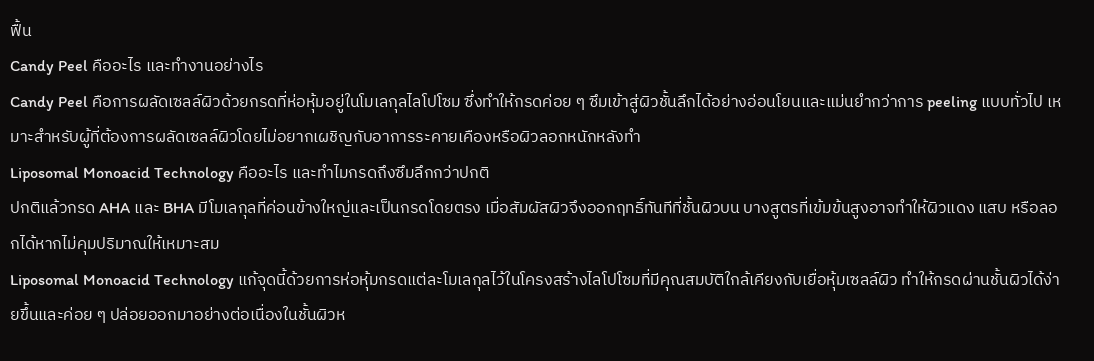ฟื้น
Candy Peel คืออะไร และทำงานอย่างไร
Candy Peel คือการผลัดเซลล์ผิวด้วยกรดที่ห่อหุ้มอยู่ในโมเลกุลไลโปโซม ซึ่งทำให้กรดค่อย ๆ ซึมเข้าสู่ผิวชั้นลึกได้อย่างอ่อนโยนและแม่นยำกว่าการ peeling แบบทั่วไป เหมาะสำหรับผู้ที่ต้องการผลัดเซลล์ผิวโดยไม่อยากเผชิญกับอาการระคายเคืองหรือผิวลอกหนักหลังทำ
Liposomal Monoacid Technology คืออะไร และทำไมกรดถึงซึมลึกกว่าปกติ
ปกติแล้วกรด AHA และ BHA มีโมเลกุลที่ค่อนข้างใหญ่และเป็นกรดโดยตรง เมื่อสัมผัสผิวจึงออกฤทธิ์ทันทีที่ชั้นผิวบน บางสูตรที่เข้มข้นสูงอาจทำให้ผิวแดง แสบ หรือลอกได้หากไม่คุมปริมาณให้เหมาะสม
Liposomal Monoacid Technology แก้จุดนี้ด้วยการห่อหุ้มกรดแต่ละโมเลกุลไว้ในโครงสร้างไลโปโซมที่มีคุณสมบัติใกล้เคียงกับเยื่อหุ้มเซลล์ผิว ทำให้กรดผ่านชั้นผิวได้ง่ายขึ้นและค่อย ๆ ปล่อยออกมาอย่างต่อเนื่องในชั้นผิวห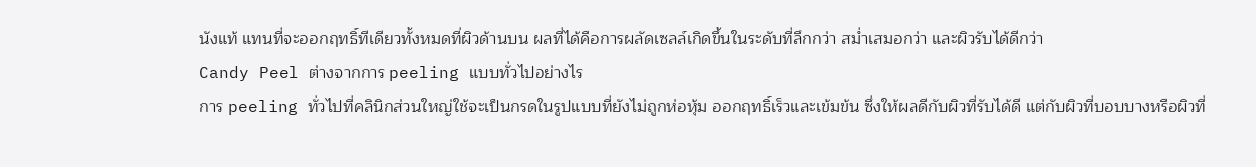นังแท้ แทนที่จะออกฤทธิ์ทีเดียวทั้งหมดที่ผิวด้านบน ผลที่ได้คือการผลัดเซลล์เกิดขึ้นในระดับที่ลึกกว่า สม่ำเสมอกว่า และผิวรับได้ดีกว่า
Candy Peel ต่างจากการ peeling แบบทั่วไปอย่างไร
การ peeling ทั่วไปที่คลินิกส่วนใหญ่ใช้จะเป็นกรดในรูปแบบที่ยังไม่ถูกห่อหุ้ม ออกฤทธิ์เร็วและเข้มข้น ซึ่งให้ผลดีกับผิวที่รับได้ดี แต่กับผิวที่บอบบางหรือผิวที่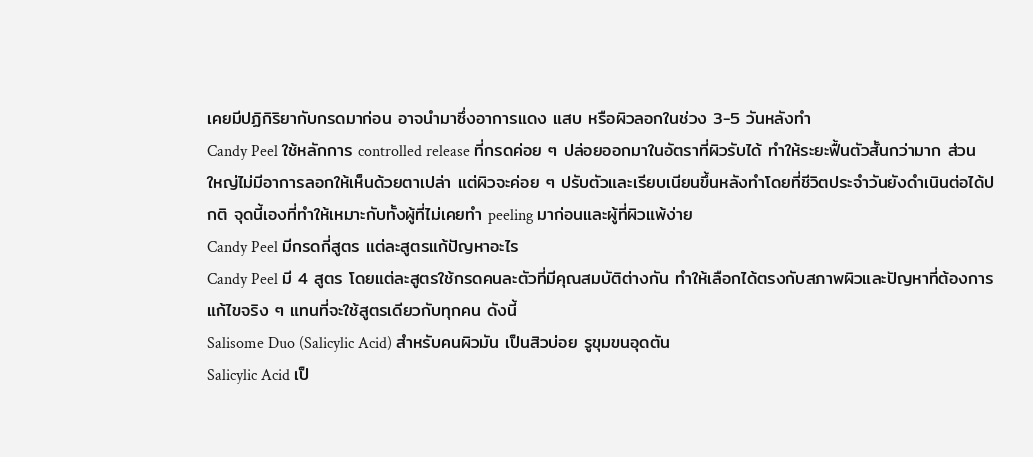เคยมีปฏิกิริยากับกรดมาก่อน อาจนำมาซึ่งอาการแดง แสบ หรือผิวลอกในช่วง 3-5 วันหลังทำ
Candy Peel ใช้หลักการ controlled release ที่กรดค่อย ๆ ปล่อยออกมาในอัตราที่ผิวรับได้ ทำให้ระยะฟื้นตัวสั้นกว่ามาก ส่วนใหญ่ไม่มีอาการลอกให้เห็นด้วยตาเปล่า แต่ผิวจะค่อย ๆ ปรับตัวและเรียบเนียนขึ้นหลังทำโดยที่ชีวิตประจำวันยังดำเนินต่อได้ปกติ จุดนี้เองที่ทำให้เหมาะกับทั้งผู้ที่ไม่เคยทำ peeling มาก่อนและผู้ที่ผิวแพ้ง่าย
Candy Peel มีกรดกี่สูตร แต่ละสูตรแก้ปัญหาอะไร
Candy Peel มี 4 สูตร โดยแต่ละสูตรใช้กรดคนละตัวที่มีคุณสมบัติต่างกัน ทำให้เลือกได้ตรงกับสภาพผิวและปัญหาที่ต้องการแก้ไขจริง ๆ แทนที่จะใช้สูตรเดียวกับทุกคน ดังนี้
Salisome Duo (Salicylic Acid) สำหรับคนผิวมัน เป็นสิวบ่อย รูขุมขนอุดตัน
Salicylic Acid เป็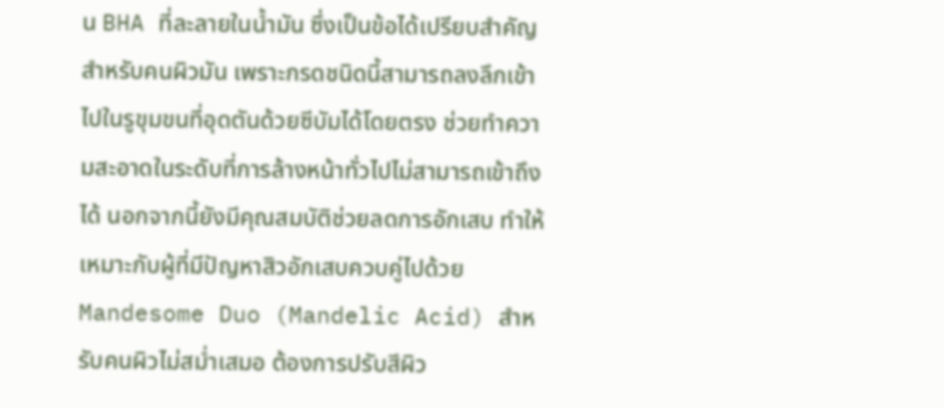น BHA ที่ละลายในน้ำมัน ซึ่งเป็นข้อได้เปรียบสำคัญสำหรับคนผิวมัน เพราะกรดชนิดนี้สามารถลงลึกเข้าไปในรูขุมขนที่อุดตันด้วยซีบัมได้โดยตรง ช่วยทำความสะอาดในระดับที่การล้างหน้าทั่วไปไม่สามารถเข้าถึงได้ นอกจากนี้ยังมีคุณสมบัติช่วยลดการอักเสบ ทำให้เหมาะกับผู้ที่มีปัญหาสิวอักเสบควบคู่ไปด้วย
Mandesome Duo (Mandelic Acid) สำหรับคนผิวไม่สม่ำเสมอ ต้องการปรับสีผิว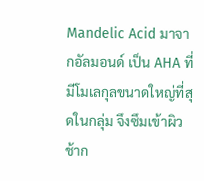Mandelic Acid มาจากอัลมอนด์ เป็น AHA ที่มีโมเลกุลขนาดใหญ่ที่สุดในกลุ่ม จึงซึมเข้าผิวช้าก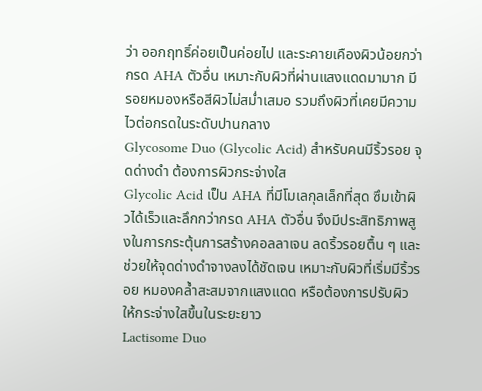ว่า ออกฤทธิ์ค่อยเป็นค่อยไป และระคายเคืองผิวน้อยกว่ากรด AHA ตัวอื่น เหมาะกับผิวที่ผ่านแสงแดดมามาก มีรอยหมองหรือสีผิวไม่สม่ำเสมอ รวมถึงผิวที่เคยมีความไวต่อกรดในระดับปานกลาง
Glycosome Duo (Glycolic Acid) สำหรับคนมีริ้วรอย จุดด่างดำ ต้องการผิวกระจ่างใส
Glycolic Acid เป็น AHA ที่มีโมเลกุลเล็กที่สุด ซึมเข้าผิวได้เร็วและลึกกว่ากรด AHA ตัวอื่น จึงมีประสิทธิภาพสูงในการกระตุ้นการสร้างคอลลาเจน ลดริ้วรอยตื้น ๆ และช่วยให้จุดด่างดำจางลงได้ชัดเจน เหมาะกับผิวที่เริ่มมีริ้วรอย หมองคล้ำสะสมจากแสงแดด หรือต้องการปรับผิวให้กระจ่างใสขึ้นในระยะยาว
Lactisome Duo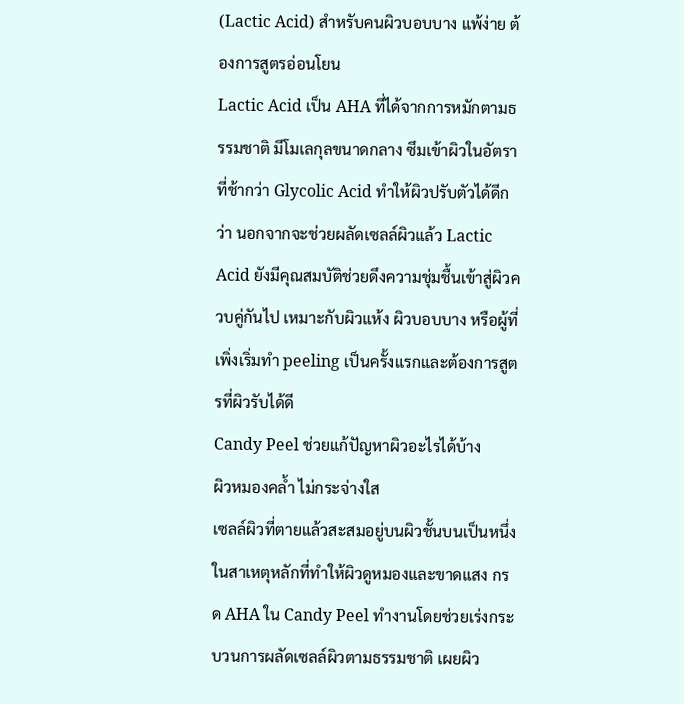(Lactic Acid) สำหรับคนผิวบอบบาง แพ้ง่าย ต้องการสูตรอ่อนโยน
Lactic Acid เป็น AHA ที่ได้จากการหมักตามธรรมชาติ มีโมเลกุลขนาดกลาง ซึมเข้าผิวในอัตราที่ช้ากว่า Glycolic Acid ทำให้ผิวปรับตัวได้ดีกว่า นอกจากจะช่วยผลัดเซลล์ผิวแล้ว Lactic Acid ยังมีคุณสมบัติช่วยดึงความชุ่มชื้นเข้าสู่ผิวควบคู่กันไป เหมาะกับผิวแห้ง ผิวบอบบาง หรือผู้ที่เพิ่งเริ่มทำ peeling เป็นครั้งแรกและต้องการสูตรที่ผิวรับได้ดี
Candy Peel ช่วยแก้ปัญหาผิวอะไรได้บ้าง
ผิวหมองคล้ำ ไม่กระจ่างใส
เซลล์ผิวที่ตายแล้วสะสมอยู่บนผิวชั้นบนเป็นหนึ่งในสาเหตุหลักที่ทำให้ผิวดูหมองและขาดแสง กรด AHA ใน Candy Peel ทำงานโดยช่วยเร่งกระบวนการผลัดเซลล์ผิวตามธรรมชาติ เผยผิว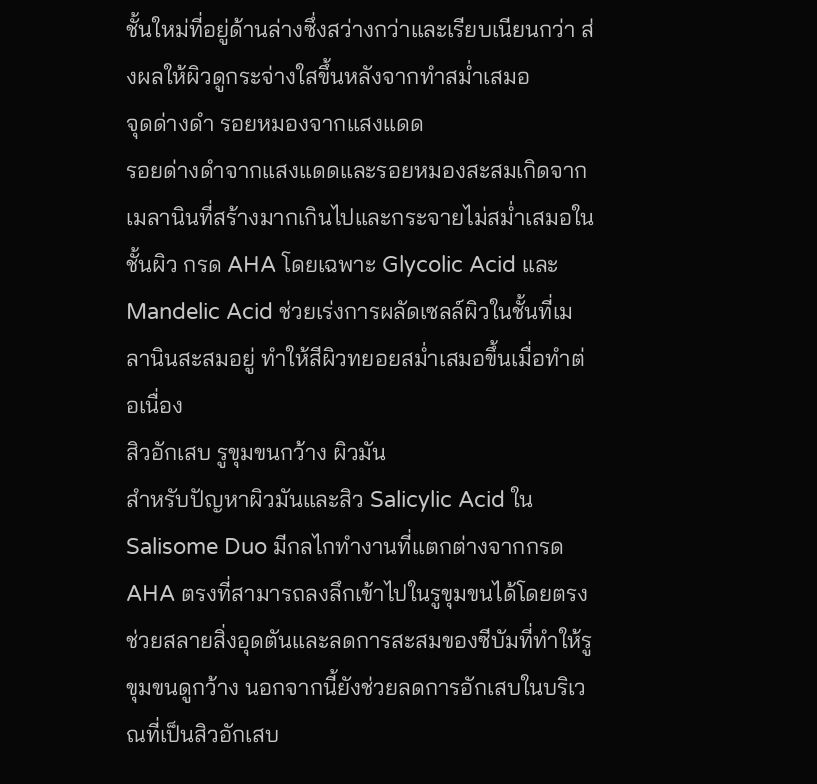ชั้นใหม่ที่อยู่ด้านล่างซึ่งสว่างกว่าและเรียบเนียนกว่า ส่งผลให้ผิวดูกระจ่างใสขึ้นหลังจากทำสม่ำเสมอ
จุดด่างดำ รอยหมองจากแสงแดด
รอยด่างดำจากแสงแดดและรอยหมองสะสมเกิดจากเมลานินที่สร้างมากเกินไปและกระจายไม่สม่ำเสมอในชั้นผิว กรด AHA โดยเฉพาะ Glycolic Acid และ Mandelic Acid ช่วยเร่งการผลัดเซลล์ผิวในชั้นที่เมลานินสะสมอยู่ ทำให้สีผิวทยอยสม่ำเสมอขึ้นเมื่อทำต่อเนื่อง
สิวอักเสบ รูขุมขนกว้าง ผิวมัน
สำหรับปัญหาผิวมันและสิว Salicylic Acid ใน Salisome Duo มีกลไกทำงานที่แตกต่างจากกรด AHA ตรงที่สามารถลงลึกเข้าไปในรูขุมขนได้โดยตรง ช่วยสลายสิ่งอุดตันและลดการสะสมของซีบัมที่ทำให้รูขุมขนดูกว้าง นอกจากนี้ยังช่วยลดการอักเสบในบริเวณที่เป็นสิวอักเสบ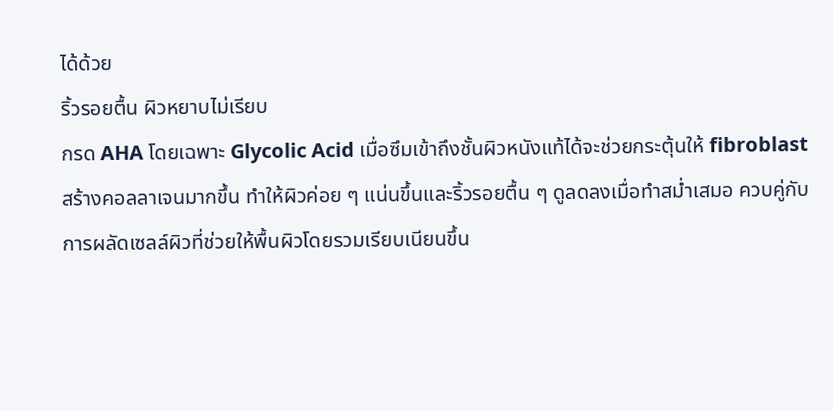ได้ด้วย
ริ้วรอยตื้น ผิวหยาบไม่เรียบ
กรด AHA โดยเฉพาะ Glycolic Acid เมื่อซึมเข้าถึงชั้นผิวหนังแท้ได้จะช่วยกระตุ้นให้ fibroblast สร้างคอลลาเจนมากขึ้น ทำให้ผิวค่อย ๆ แน่นขึ้นและริ้วรอยตื้น ๆ ดูลดลงเมื่อทำสม่ำเสมอ ควบคู่กับการผลัดเซลล์ผิวที่ช่วยให้พื้นผิวโดยรวมเรียบเนียนขึ้น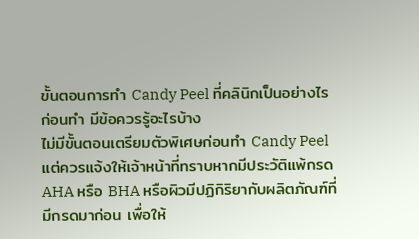ขั้นตอนการทำ Candy Peel ที่คลินิกเป็นอย่างไร
ก่อนทำ มีข้อควรรู้อะไรบ้าง
ไม่มีขั้นตอนเตรียมตัวพิเศษก่อนทำ Candy Peel แต่ควรแจ้งให้เจ้าหน้าที่ทราบหากมีประวัติแพ้กรด AHA หรือ BHA หรือผิวมีปฏิกิริยากับผลิตภัณฑ์ที่มีกรดมาก่อน เพื่อให้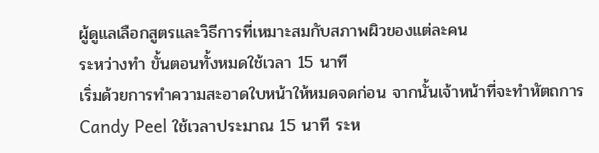ผู้ดูแลเลือกสูตรและวิธีการที่เหมาะสมกับสภาพผิวของแต่ละคน
ระหว่างทำ ขั้นตอนทั้งหมดใช้เวลา 15 นาที
เริ่มด้วยการทำความสะอาดใบหน้าให้หมดจดก่อน จากนั้นเจ้าหน้าที่จะทำหัตถการ Candy Peel ใช้เวลาประมาณ 15 นาที ระห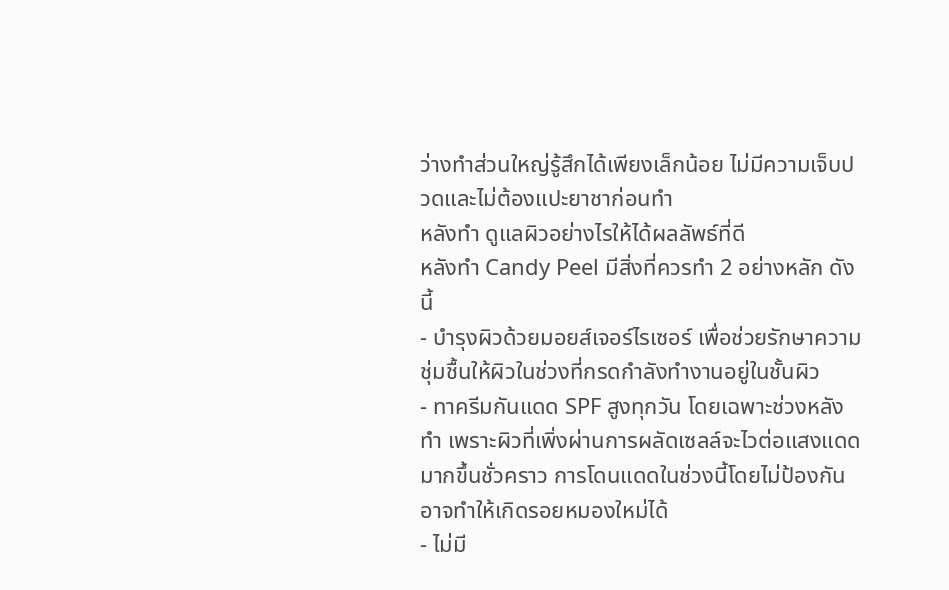ว่างทำส่วนใหญ่รู้สึกได้เพียงเล็กน้อย ไม่มีความเจ็บปวดและไม่ต้องแปะยาชาก่อนทำ
หลังทำ ดูแลผิวอย่างไรให้ได้ผลลัพธ์ที่ดี
หลังทำ Candy Peel มีสิ่งที่ควรทำ 2 อย่างหลัก ดังนี้
- บำรุงผิวด้วยมอยส์เจอร์ไรเซอร์ เพื่อช่วยรักษาความชุ่มชื้นให้ผิวในช่วงที่กรดกำลังทำงานอยู่ในชั้นผิว
- ทาครีมกันแดด SPF สูงทุกวัน โดยเฉพาะช่วงหลังทำ เพราะผิวที่เพิ่งผ่านการผลัดเซลล์จะไวต่อแสงแดดมากขึ้นชั่วคราว การโดนแดดในช่วงนี้โดยไม่ป้องกันอาจทำให้เกิดรอยหมองใหม่ได้
- ไม่มี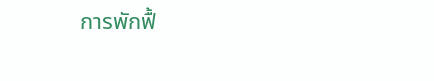การพักฟื้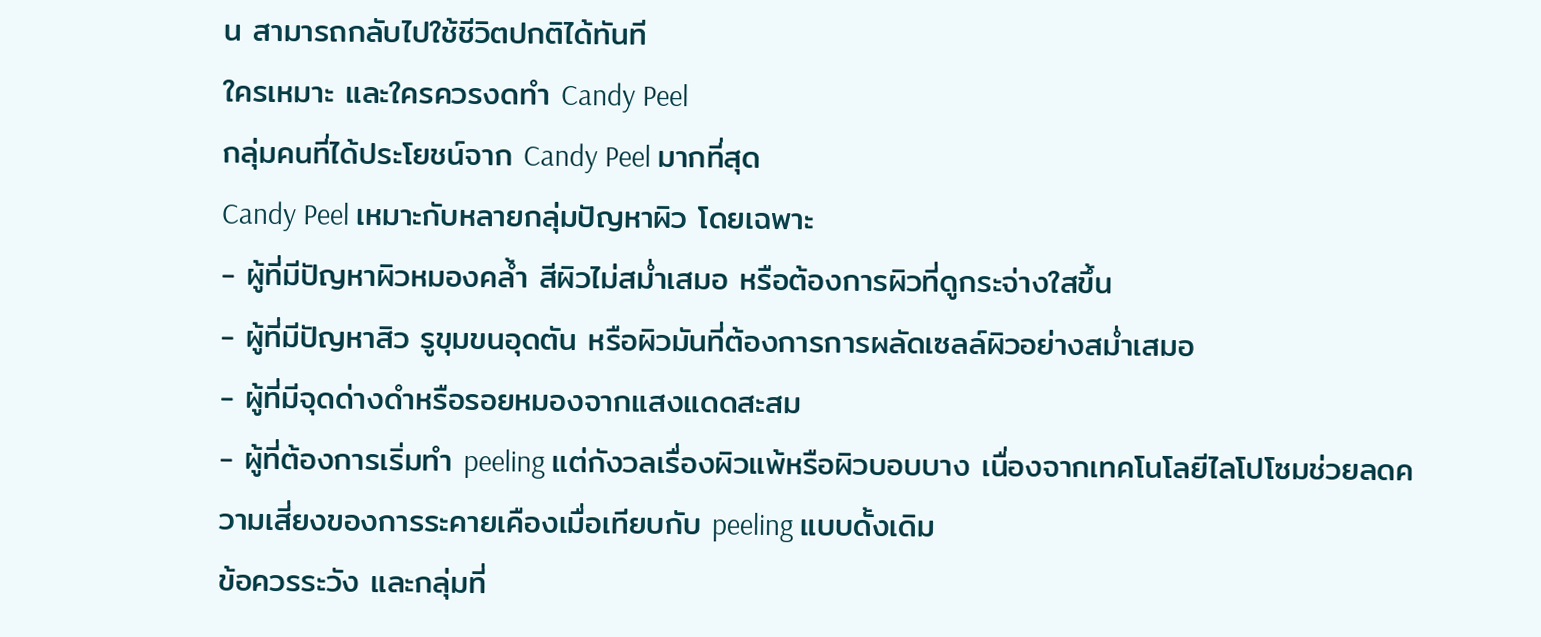น สามารถกลับไปใช้ชีวิตปกติได้ทันที
ใครเหมาะ และใครควรงดทำ Candy Peel
กลุ่มคนที่ได้ประโยชน์จาก Candy Peel มากที่สุด
Candy Peel เหมาะกับหลายกลุ่มปัญหาผิว โดยเฉพาะ
- ผู้ที่มีปัญหาผิวหมองคล้ำ สีผิวไม่สม่ำเสมอ หรือต้องการผิวที่ดูกระจ่างใสขึ้น
- ผู้ที่มีปัญหาสิว รูขุมขนอุดตัน หรือผิวมันที่ต้องการการผลัดเซลล์ผิวอย่างสม่ำเสมอ
- ผู้ที่มีจุดด่างดำหรือรอยหมองจากแสงแดดสะสม
- ผู้ที่ต้องการเริ่มทำ peeling แต่กังวลเรื่องผิวแพ้หรือผิวบอบบาง เนื่องจากเทคโนโลยีไลโปโซมช่วยลดความเสี่ยงของการระคายเคืองเมื่อเทียบกับ peeling แบบดั้งเดิม
ข้อควรระวัง และกลุ่มที่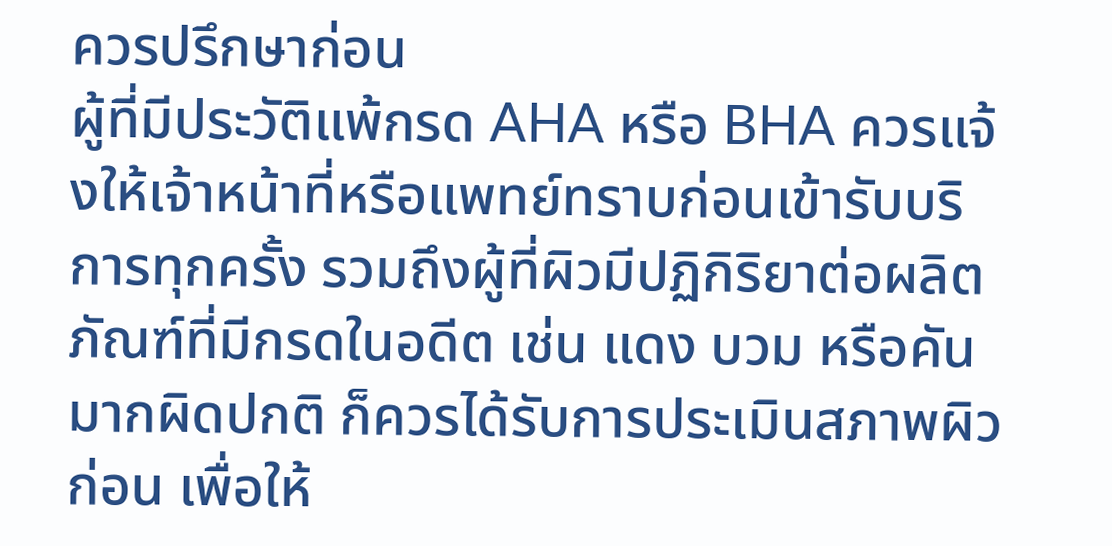ควรปรึกษาก่อน
ผู้ที่มีประวัติแพ้กรด AHA หรือ BHA ควรแจ้งให้เจ้าหน้าที่หรือแพทย์ทราบก่อนเข้ารับบริการทุกครั้ง รวมถึงผู้ที่ผิวมีปฏิกิริยาต่อผลิตภัณฑ์ที่มีกรดในอดีต เช่น แดง บวม หรือคันมากผิดปกติ ก็ควรได้รับการประเมินสภาพผิวก่อน เพื่อให้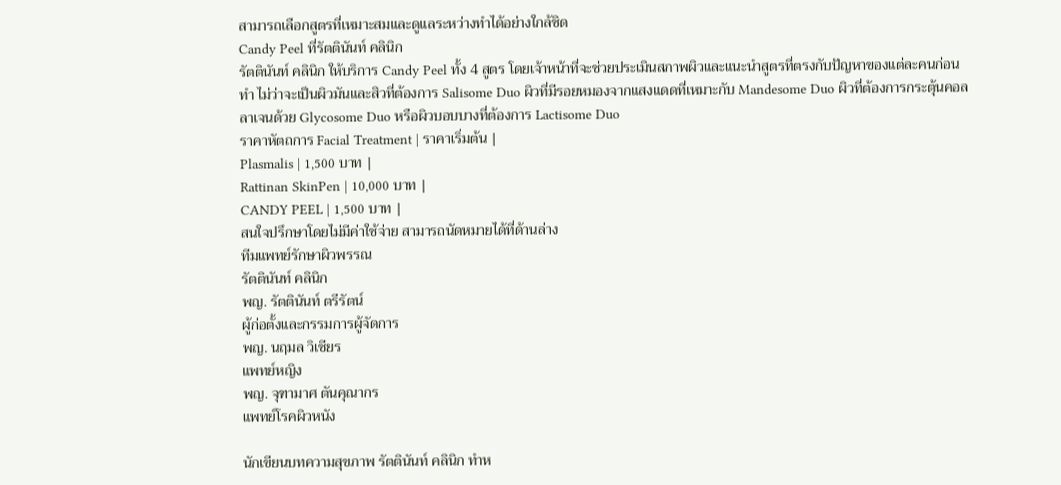สามารถเลือกสูตรที่เหมาะสมและดูแลระหว่างทำได้อย่างใกล้ชิด
Candy Peel ที่รัตตินันท์ คลินิก
รัตตินันท์ คลินิก ให้บริการ Candy Peel ทั้ง 4 สูตร โดยเจ้าหน้าที่จะช่วยประเมินสภาพผิวและแนะนำสูตรที่ตรงกับปัญหาของแต่ละคนก่อนทำ ไม่ว่าจะเป็นผิวมันและสิวที่ต้องการ Salisome Duo ผิวที่มีรอยหมองจากแสงแดดที่เหมาะกับ Mandesome Duo ผิวที่ต้องการกระตุ้นคอลลาเจนด้วย Glycosome Duo หรือผิวบอบบางที่ต้องการ Lactisome Duo
ราคาหัตถการ Facial Treatment | ราคาเริ่มต้น |
Plasmalis | 1,500 บาท |
Rattinan SkinPen | 10,000 บาท |
CANDY PEEL | 1,500 บาท |
สนใจปรึกษาโดยไม่มีค่าใช้จ่าย สามารถนัดหมายได้ที่ด้านล่าง
ทีมแพทย์รักษาผิวพรรณ
รัตตินันท์ คลินิก
พญ. รัตตินันท์ ตรีรัตน์
ผู้ก่อตั้งและกรรมการผู้จัดการ
พญ. นฤมล วิเชียร
แพทย์หญิง
พญ. จุฑามาศ ตันคุณากร
แพทย์โรคผิวหนัง

นักเขียนบทความสุขภาพ รัตตินันท์ คลินิก ทำห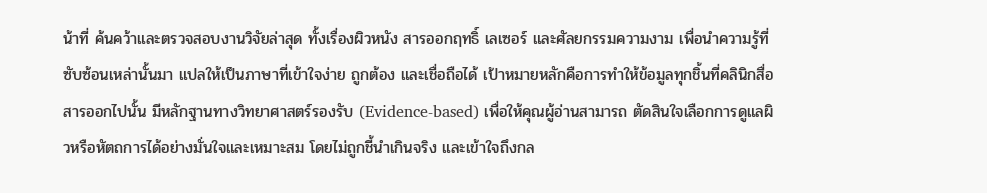น้าที่ ค้นคว้าและตรวจสอบงานวิจัยล่าสุด ทั้งเรื่องผิวหนัง สารออกฤทธิ์ เลเซอร์ และศัลยกรรมความงาม เพื่อนำความรู้ที่ซับซ้อนเหล่านั้นมา แปลให้เป็นภาษาที่เข้าใจง่าย ถูกต้อง และเชื่อถือได้ เป้าหมายหลักคือการทำให้ข้อมูลทุกชิ้นที่คลินิกสื่อสารออกไปนั้น มีหลักฐานทางวิทยาศาสตร์รองรับ (Evidence-based) เพื่อให้คุณผู้อ่านสามารถ ตัดสินใจเลือกการดูแลผิวหรือหัตถการได้อย่างมั่นใจและเหมาะสม โดยไม่ถูกชี้นำเกินจริง และเข้าใจถึงกล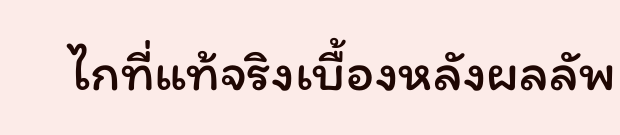ไกที่แท้จริงเบื้องหลังผลลัพ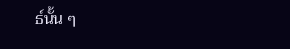ธ์นั้น ๆ